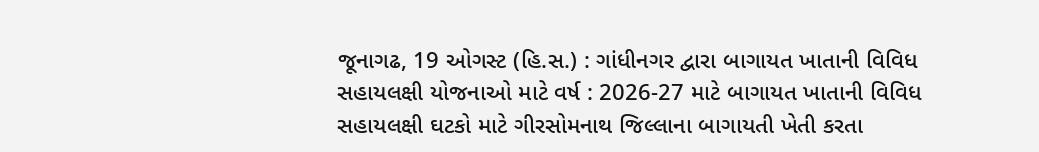જૂનાગઢ, 19 ઓગસ્ટ (હિ.સ.) : ગાંધીનગર દ્વારા બાગાયત ખાતાની વિવિધ સહાયલક્ષી યોજનાઓ માટે વર્ષ : 2026-27 માટે બાગાયત ખાતાની વિવિધ સહાયલક્ષી ઘટકો માટે ગીરસોમનાથ જિલ્લાના બાગાયતી ખેતી કરતા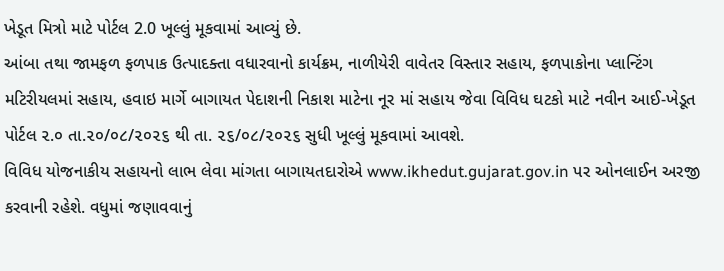ખેડૂત મિત્રો માટે પોર્ટલ 2.0 ખૂલ્લું મૂકવામાં આવ્યું છે.
આંબા તથા જામફળ ફળપાક ઉત્પાદક્તા વધારવાનો કાર્યક્રમ, નાળીયેરી વાવેતર વિસ્તાર સહાય, ફળપાકોના પ્લાન્ટિંગ મટિરીયલમાં સહાય, હવાઇ માર્ગે બાગાયત પેદાશની નિકાશ માટેના નૂર માં સહાય જેવા વિવિધ ઘટકો માટે નવીન આઈ-ખેડૂત પોર્ટલ ૨.૦ તા.૨૦/૦૮/૨૦૨૬ થી તા. ૨૬/૦૮/૨૦૨૬ સુધી ખૂલ્લું મૂકવામાં આવશે.
વિવિધ યોજનાકીય સહાયનો લાભ લેવા માંગતા બાગાયતદારોએ www.ikhedut.gujarat.gov.in પર ઓનલાઈન અરજી કરવાની રહેશે. વધુમાં જણાવવાનું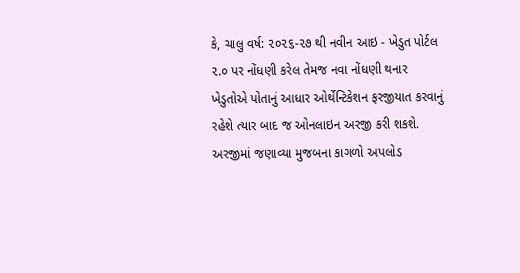કે, ચાલુ વર્ષ: ૨૦૨૬-૨૭ થી નવીન આઇ - ખેડુત પોર્ટલ ૨.૦ પર નોંધણી કરેલ તેમજ નવા નોંધણી થનાર ખેડુતોએ પોતાનું આધાર ઓર્થેન્ટિકેશન ફરજીયાત કરવાનું રહેશે ત્યાર બાદ જ ઓનલાઇન અરજી કરી શકશે.
અરજીમાં જણાવ્યા મુજબના કાગળો અપલોડ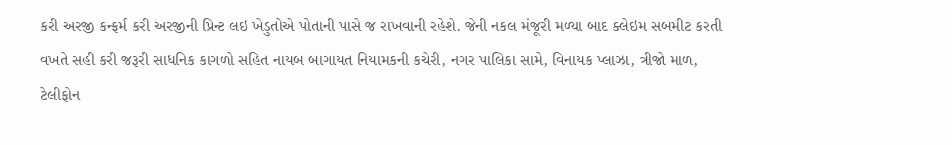કરી અરજી કન્ફર્મ કરી અરજીની પ્રિન્ટ લઇ ખેડુતોએ પોતાની પાસે જ રાખવાની રહેશે. જેની નકલ મંજૂરી મળ્યા બાદ ક્લેઇમ સબમીટ કરતી વખતે સહી કરી જરૂરી સાધનિક કાગળો સહિત નાયબ બાગાયત નિયામકની કચેરી, નગર પાલિકા સામે, વિનાયક પ્લાઝા, ત્રીજો માળ, ટેલીફોન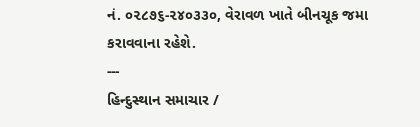નં. ૦૨૮૭૬-૨૪૦૩૩૦, વેરાવળ ખાતે બીનચૂક જમા કરાવવાના રહેશે.
---
હિન્દુસ્થાન સમાચાર /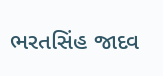ભરતસિંહ જાદવ